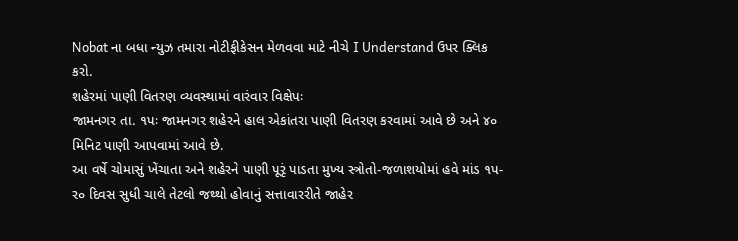Nobat ના બધા ન્યુઝ તમારા નોટીફીકેસન મેળવવા માટે નીચે I Understand ઉપર ક્લિક કરો.
શહેરમાં પાણી વિતરણ વ્યવસ્થામાં વારંવાર વિક્ષેપઃ
જામનગર તા. ૧પઃ જામનગર શહેરને હાલ એકાંતરા પાણી વિતરણ કરવામાં આવે છે અને ૪૦ મિનિટ પાણી આપવામાં આવે છે.
આ વર્ષે ચોમાસું ખેંચાતા અને શહેરને પાણી પૂરૃં પાડતા મુખ્ય સ્ત્રોતો-જળાશયોમાં હવે માંડ ૧પ-ર૦ દિવસ સુધી ચાલે તેટલો જથ્થો હોવાનું સત્તાવારરીતે જાહેર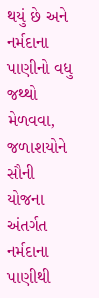થયું છે અને નર્મદાના પાણીનો વધુ જથ્થો મેળવવા, જળાશયોને સૌની યોજના અંતર્ગત નર્મદાના પાણીથી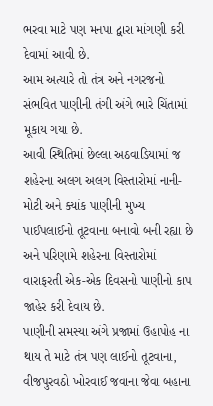ભરવા માટે પણ મનપા દ્વારા માંગણી કરી દેવામાં આવી છે.
આમ અત્યારે તો તંત્ર અને નગરજનો સંભવિત પાણીની તંગી અંગે ભારે ચિંતામાં મૂકાય ગયા છે.
આવી સ્થિતિમાં છેલ્લા અઠવાડિયામાં જ શહેરના અલગ અલગ વિસ્તારોમાં નાની-મોટી અને ક્યાંક પાણીની મુખ્ય પાઈપલાઈનો તૂટવાના બનાવો બની રહ્યા છે અને પરિણામે શહેરના વિસ્તારોમાં વારાફરતી એક-એક દિવસનો પાણીનો કાપ જાહેર કરી દેવાય છે.
પાણીની સમસ્યા અંગે પ્રજામાં ઉહાપોહ ના થાય તે માટે તંત્ર પણ લાઈનો તૂટવાના, વીજપુરવઠો ખોરવાઈ જવાના જેવા બહાના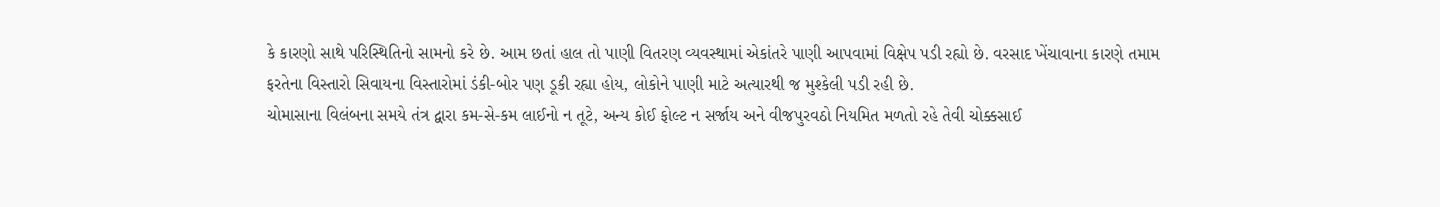કે કારણો સાથે પરિસ્થિતિનો સામનો કરે છે. આમ છતાં હાલ તો પાણી વિતરણ વ્યવસ્થામાં એકાંતરે પાણી આપવામાં વિક્ષેપ પડી રહ્યો છે. વરસાદ ખેંચાવાના કારણે તમામ ફરતેના વિસ્તારો સિવાયના વિસ્તારોમાં ડંકી-બોર પણ ડૂકી રહ્યા હોય, લોકોને પાણી માટે અત્યારથી જ મુશ્કેલી પડી રહી છે.
ચોમાસાના વિલંબના સમયે તંત્ર દ્વારા કમ-સે-કમ લાઈનો ન તૂટે, અન્ય કોઈ ફોલ્ટ ન સર્જાય અને વીજપુરવઠો નિયમિત મળતો રહે તેવી ચોક્કસાઈ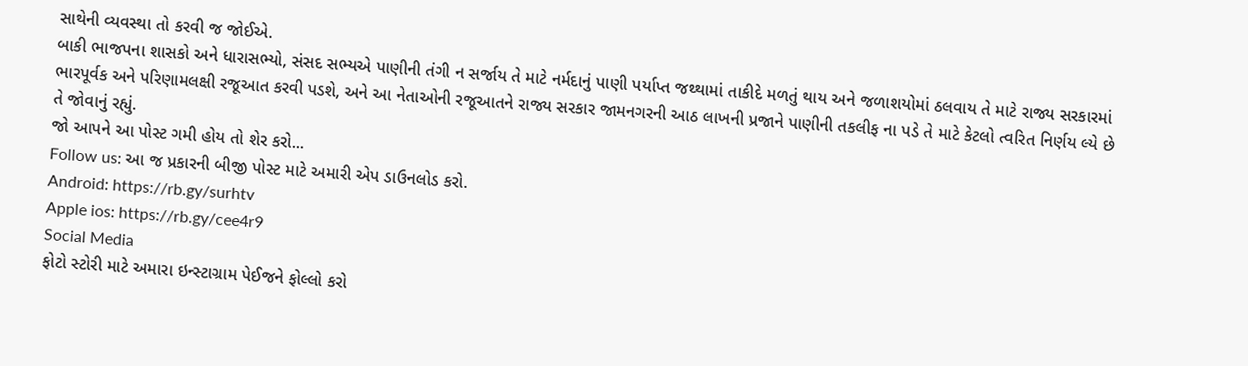સાથેની વ્યવસ્થા તો કરવી જ જોઈએ.
બાકી ભાજપના શાસકો અને ધારાસભ્યો, સંસદ સભ્યએ પાણીની તંગી ન સર્જાય તે માટે નર્મદાનું પાણી પર્યાપ્ત જથ્થામાં તાકીદે મળતું થાય અને જળાશયોમાં ઠલવાય તે માટે રાજ્ય સરકારમાં ભારપૂર્વક અને પરિણામલક્ષી રજૂઆત કરવી પડશે, અને આ નેતાઓની રજૂઆતને રાજ્ય સરકાર જામનગરની આઠ લાખની પ્રજાને પાણીની તકલીફ ના પડે તે માટે કેટલો ત્વરિત નિર્ણય લ્યે છે તે જોવાનું રહ્યું.
જો આપને આ પોસ્ટ ગમી હોય તો શેર કરો...
Follow us: આ જ પ્રકારની બીજી પોસ્ટ માટે અમારી એપ ડાઉનલોડ કરો.
Android: https://rb.gy/surhtv
Apple ios: https://rb.gy/cee4r9
Social Media
ફોટો સ્ટોરી માટે અમારા ઇન્સ્ટાગ્રામ પેઈજને ફોલ્લો કરો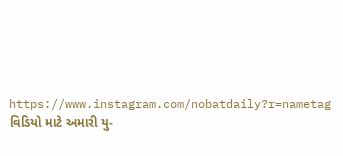https://www.instagram.com/nobatdaily?r=nametag
વિડિયો માટે અમારી યુ-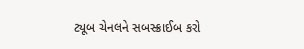ટ્યૂબ ચેનલને સબસ્ક્રાઈબ કરો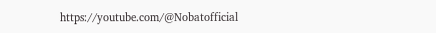https://youtube.com/@Nobatofficial